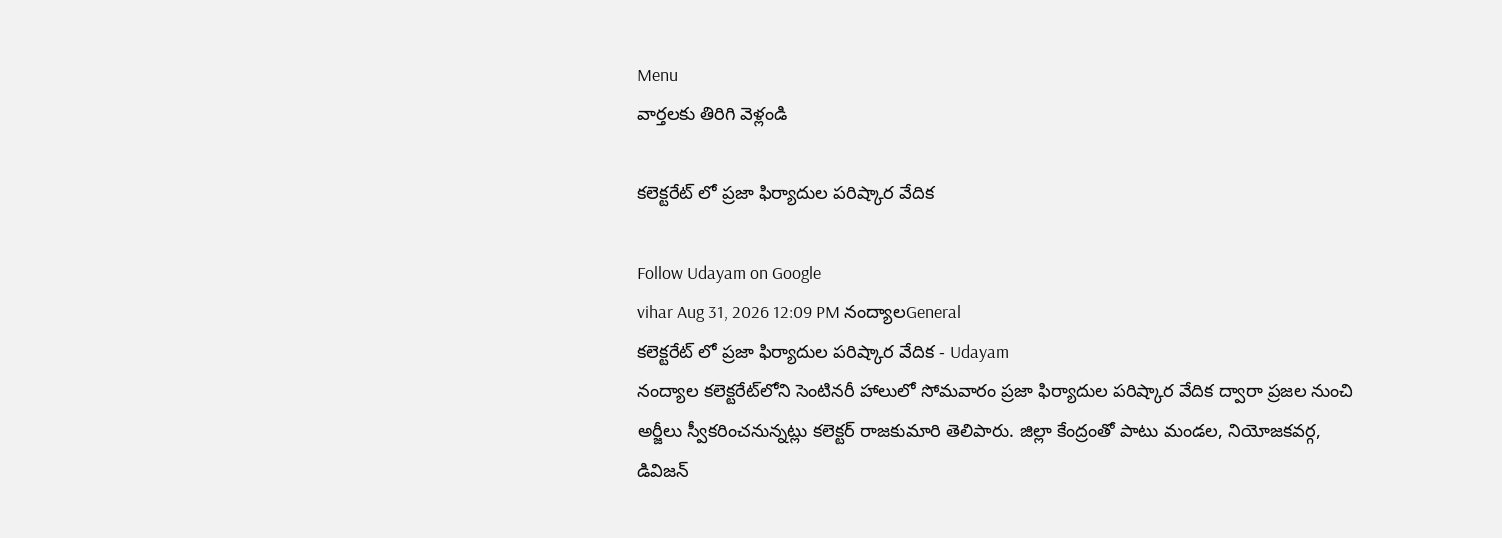Menu
వార్తలకు తిరిగి వెళ్లండి

కలెక్టరేట్ లో ప్రజా ఫిర్యాదుల పరిష్కార వేదిక

Follow Udayam on Google
vihar Aug 31, 2026 12:09 PM నంద్యాలGeneral
కలెక్టరేట్ లో ప్రజా ఫిర్యాదుల పరిష్కార వేదిక - Udayam
నంద్యాల కలెక్టరేట్‌లోని సెంటినరీ హాలులో సోమవారం ప్రజా ఫిర్యాదుల పరిష్కార వేదిక ద్వారా ప్రజల నుంచి అర్జీలు స్వీకరించనున్నట్లు కలెక్టర్‌ రాజకుమారి తెలిపారు. జిల్లా కేంద్రంతో పాటు మండల, నియోజకవర్గ, డివిజన్‌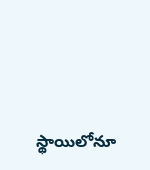స్థాయిలోనూ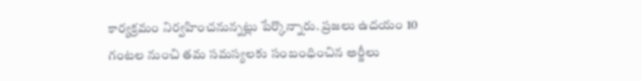కార్యక్రమం నిర్వహించనున్నట్లు పేర్కొన్నారు. ప్రజలు ఉదయం 10 గంటల నుంచి తమ సమస్యలకు సంబంధించిన అర్జీలు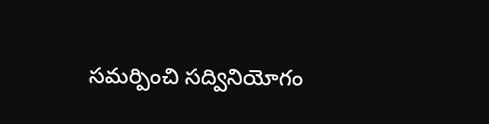సమర్పించి సద్వినియోగం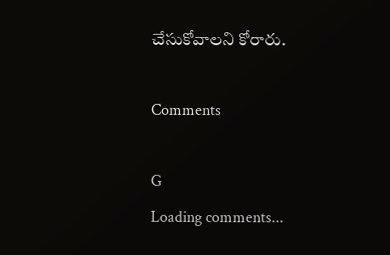చేసుకోవాలని కోరారు.

Comments

G
Loading comments...